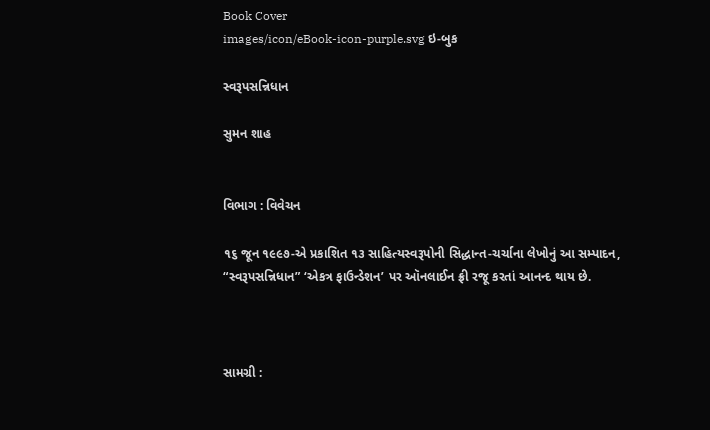Book Cover
images/icon/eBook-icon-purple.svg ઇ-બુક

સ્વરૂપસન્નિધાન

સુમન શાહ


વિભાગ : વિવેચન

૧૬ જૂન ૧૯૯૭-એ પ્રકાશિત ૧૩ સાહિત્યસ્વરૂપોની સિદ્ધાન્ત-ચર્ચાના લેખોનું આ સમ્પાદન, “સ્વરૂપસન્નિધાન” ‘એકત્ર ફાઉન્ડેશન’ પર ઑનલાઈન ફ્રી રજૂ કરતાં આનન્દ થાય છે.



સામગ્રી :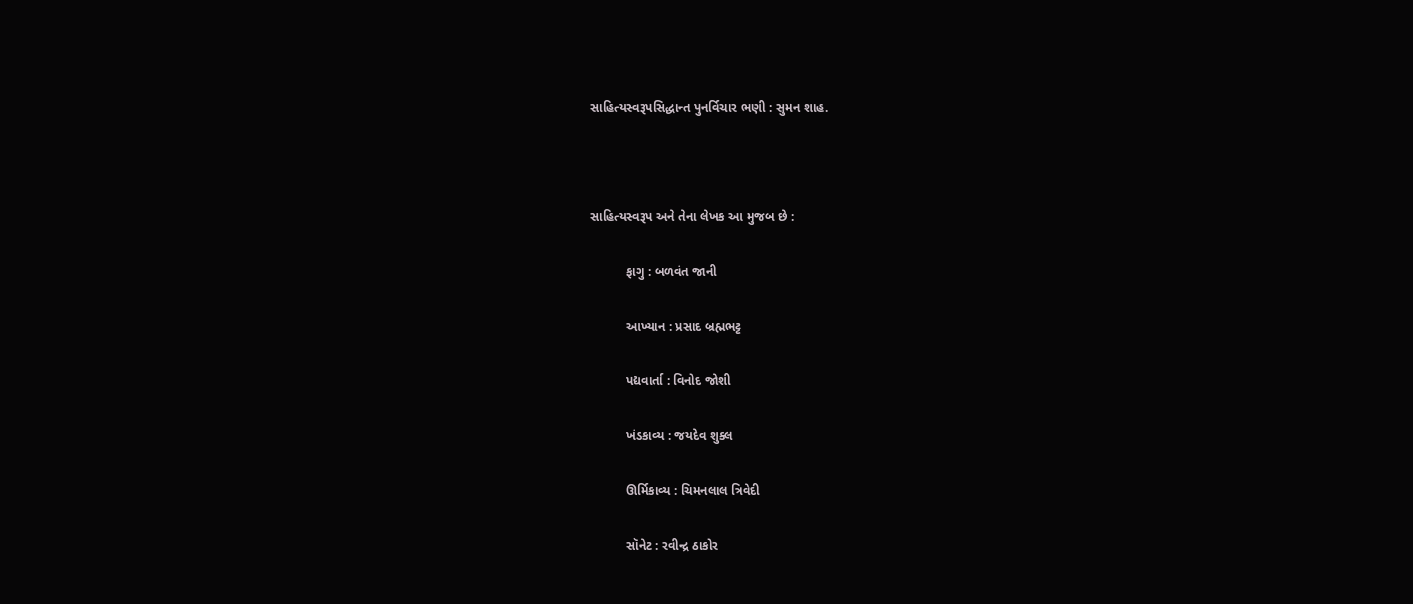સાહિત્યસ્વરૂપસિદ્ધાન્ત પુનર્વિચાર ભણી : સુમન શાહ.



સાહિત્યસ્વરૂપ અને તેના લેખક આ મુજબ છે :

          ફાગુ : બળવંત જાની

          આખ્યાન : પ્રસાદ બ્રહ્મભટ્ટ

          પદ્યવાર્તા : વિનોદ જોશી

          ખંડકાવ્ય : જયદેવ શુક્લ

          ઊર્મિકાવ્ય : ચિમનલાલ ત્રિવેદી

          સૉનેટ : રવીન્દ્ર ઠાકોર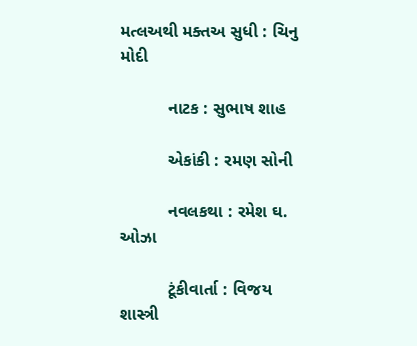મત્લઅથી મક્તઅ સુધી : ચિનુ મોદી

          નાટક : સુભાષ શાહ

          એકાંકી : રમણ સોની

          નવલકથા : રમેશ ઘ. ઓઝા

          ટૂંકીવાર્તા : વિજય શાસ્ત્રી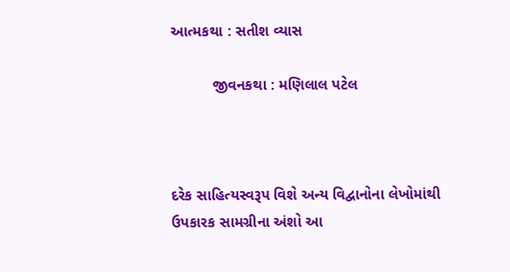આત્મકથા : સતીશ વ્યાસ

          જીવનકથા : મણિલાલ પટેલ



દરેક સાહિત્યસ્વરૂપ વિશે અન્ય વિદ્વાનોના લેખોમાંથી ઉપકારક સામગ્રીના અંશો આ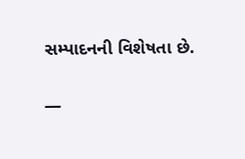સમ્પાદનની વિશેષતા છે.

—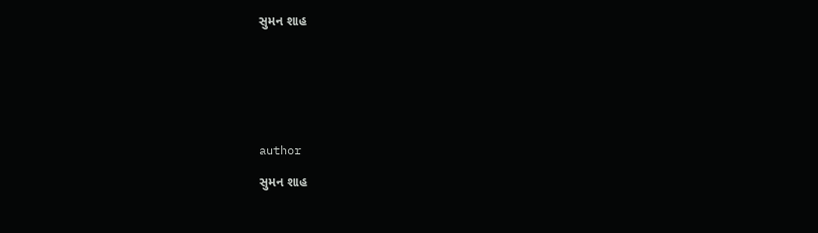સુમન શાહ







author

સુમન શાહ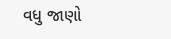વધુ જાણો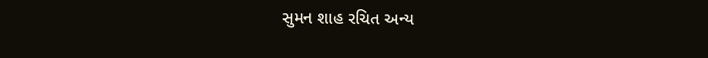સુમન શાહ રચિત અન્ય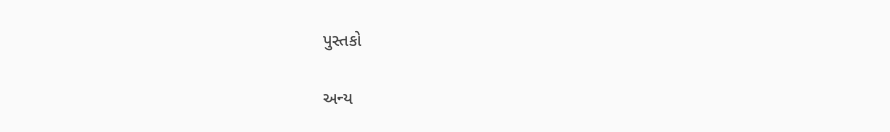પુસ્તકો

અન્ય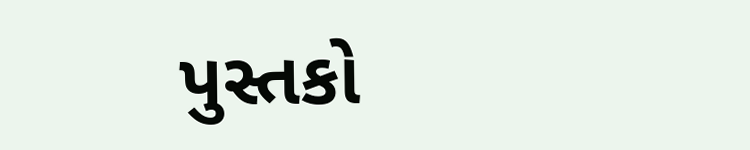પુસ્તકો